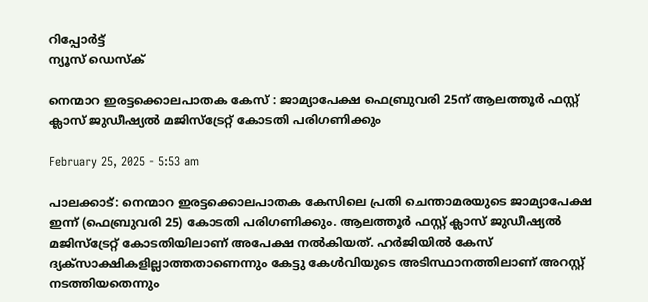റിപ്പോര്‍ട്ട്
ന്യൂസ് ഡെസ്ക്

നെന്മാറ ഇരട്ടക്കൊലപാതക കേസ് : ജാമ്യാപേക്ഷ ഫെബ്രുവരി 25ന് ആലത്തൂർ ഫസ്റ്റ് ക്ലാസ് ജുഡീഷ്യല്‍ മജിസ്ട്രേറ്റ് കോടതി പരിഗണിക്കും

February 25, 2025 - 5:53 am

പാലക്കാട്: നെന്മാറ ഇരട്ടക്കൊലപാതക കേസിലെ പ്രതി ചെന്താമരയുടെ ജാമ്യാപേക്ഷ ഇന്ന് (ഫെബ്രുവരി 25) കോടതി പരിഗണിക്കും. ആലത്തൂർ ഫസ്റ്റ് ക്ലാസ് ജുഡീഷ്യല്‍ മജിസ്ട്രേറ്റ് കോടതിയിലാണ് അപേക്ഷ നല്‍കിയത്. ഹർജിയില്‍ കേസ് ദ്യക്സാക്ഷികളില്ലാത്തതാണെന്നും കേട്ടു കേള്‍വിയുടെ അടിസ്ഥാനത്തിലാണ് അറസ്റ്റ് നടത്തിയതെന്നും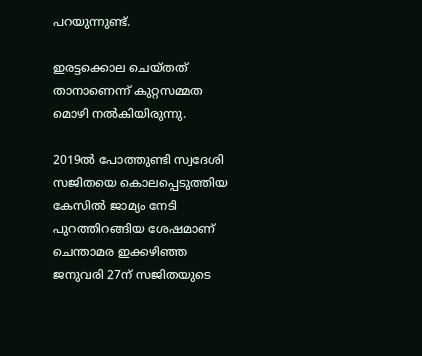പറയുന്നുണ്ട്.

ഇരട്ടക്കൊല ചെയ്തത് താനാണെന്ന് കുറ്റസമ്മത മൊഴി നൽകിയിരുന്നു.

2019ല്‍ പോത്തുണ്ടി സ്വദേശി സജിതയെ കൊലപ്പെടുത്തിയ കേസിൽ ജാമ്യം നേടി പുറത്തിറങ്ങിയ ശേഷമാണ് ചെന്താമര ഇക്കഴിഞ്ഞ ജനുവരി 27ന് സജിതയുടെ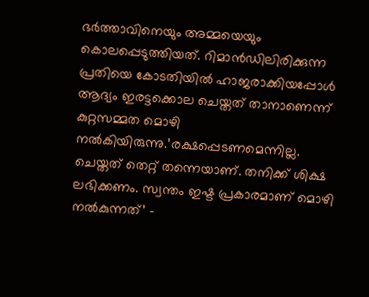ഭർത്താവിനെയും അമ്മയെയും കൊലപ്പെടുത്തിയത്. റിമാൻഡിലിരിക്കുന്ന പ്രതിയെ കോടതിയിൽ ഹാജരാക്കിയപ്പോൾ ആദ്യം ഇരട്ടക്കൊല ചെയ്തത് താനാണെന്ന് കുറ്റസമ്മത മൊഴി നൽകിയിരുന്നു.’രക്ഷപ്പെടണമെന്നില്ല. ചെയ്തത് തെറ്റ് തന്നെയാണ്. തനിക്ക് ശിക്ഷ ലഭിക്കണം. സ്വന്തം ഇഷ്ട പ്രകാരമാണ് മൊഴി നല്‍കുന്നത്’ –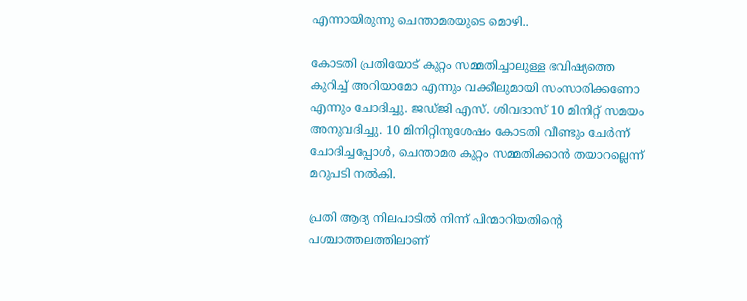എന്നായിരുന്നു ചെന്താമരയുടെ മൊഴി..

കോടതി പ്രതിയോട് കുറ്റം സമ്മതിച്ചാലുള്ള ഭവിഷ്യത്തെ കുറിച്ച് അറിയാമോ എന്നും വക്കീലുമായി സംസാരിക്കണോ എന്നും ചോദിച്ചു. ജഡ്ജി എസ്. ശിവദാസ് 10 മിനിറ്റ് സമയം അനുവദിച്ചു. 10 മിനിറ്റിനുശേഷം കോടതി വീണ്ടും ചേർന്ന് ചോദിച്ചപ്പോൾ, ചെന്താമര കുറ്റം സമ്മതിക്കാൻ തയാറല്ലെന്ന് മറുപടി നല്‍കി.

പ്രതി ആദ്യ നിലപാടിൽ നിന്ന് പിന്മാറിയതിന്റെ പശ്ചാത്തലത്തിലാണ്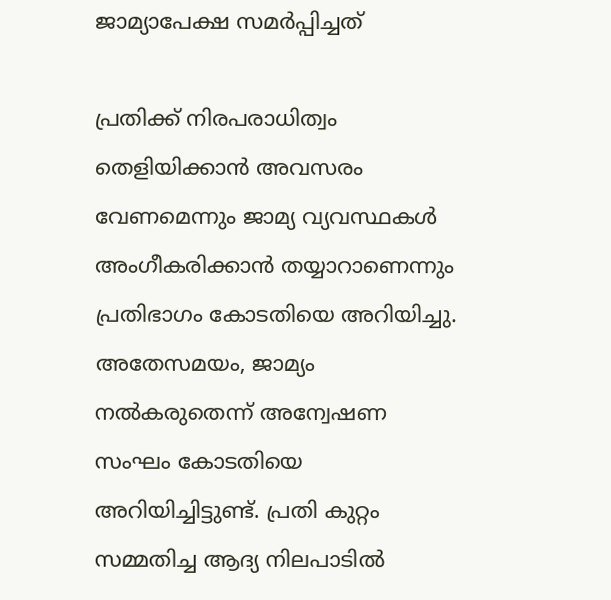ജാമ്യാപേക്ഷ സമർപ്പിച്ചത്

പ്രതിക്ക് നിരപരാധിത്വം തെളിയിക്കാന്‍ അവസരം വേണമെന്നും ജാമ്യ വ്യവസ്ഥകള്‍ അംഗീകരിക്കാന്‍ തയ്യാറാണെന്നും പ്രതിഭാഗം കോടതിയെ അറിയിച്ചു. അതേസമയം, ജാമ്യം നല്‍കരുതെന്ന് അന്വേഷണ സംഘം കോടതിയെ അറിയിച്ചിട്ടുണ്ട്. പ്രതി കുറ്റം സമ്മതിച്ച ആദ്യ നിലപാടിൽ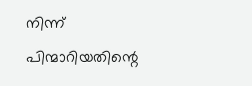നിന്ന് പിന്മാറിയതിന്റെ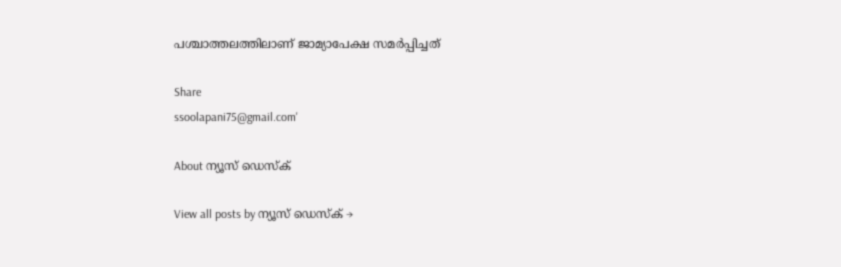പശ്ചാത്തലത്തിലാണ് ജാമ്യാപേക്ഷ സമർപ്പിച്ചത്

Share
ssoolapani75@gmail.com'

About ന്യൂസ് ഡെസ്ക്

View all posts by ന്യൂസ് ഡെസ്ക് →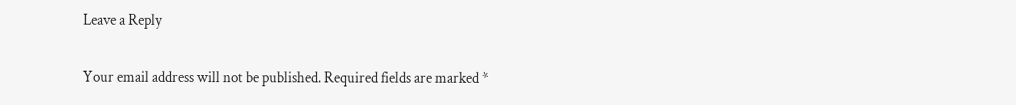Leave a Reply

Your email address will not be published. Required fields are marked *